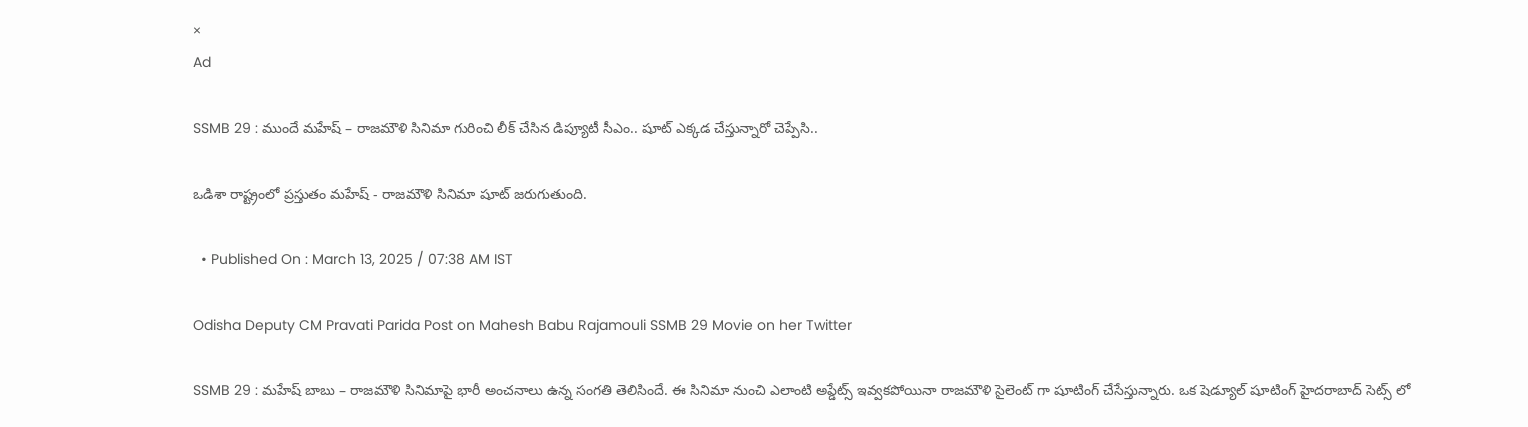×
Ad

SSMB 29 : ముందే మహేష్ – రాజమౌళి సినిమా గురించి లీక్ చేసిన డిప్యూటీ సీఎం.. షూట్ ఎక్కడ చేస్తున్నారో చెప్పేసి..

ఒడిశా రాష్ట్రంలో ప్రస్తుతం మహేష్ - రాజమౌళి సినిమా షూట్ జరుగుతుంది.

  • Published On : March 13, 2025 / 07:38 AM IST

Odisha Deputy CM Pravati Parida Post on Mahesh Babu Rajamouli SSMB 29 Movie on her Twitter

SSMB 29 : మహేష్ బాబు – రాజమౌళి సినిమాపై భారీ అంచనాలు ఉన్న సంగతి తెలిసిందే. ఈ సినిమా నుంచి ఎలాంటి అప్డేట్స్ ఇవ్వకపోయినా రాజమౌళి సైలెంట్ గా షూటింగ్ చేసేస్తున్నారు. ఒక షెడ్యూల్ షూటింగ్ హైదరాబాద్ సెట్స్ లో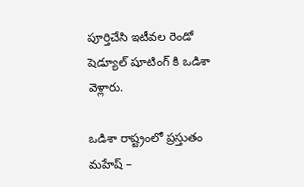పూర్తిచేసి ఇటీవల రెండో షెడ్యూల్ షూటింగ్ కి ఒడిశా వెళ్లారు.

ఒడిశా రాష్ట్రంలో ప్రస్తుతం మహేష్ –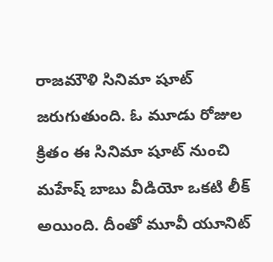రాజమౌళి సినిమా షూట్ జరుగుతుంది. ఓ మూడు రోజుల క్రితం ఈ సినిమా షూట్ నుంచి మహేష్ బాబు వీడియో ఒకటి లీక్ అయింది. దీంతో మూవీ యూనిట్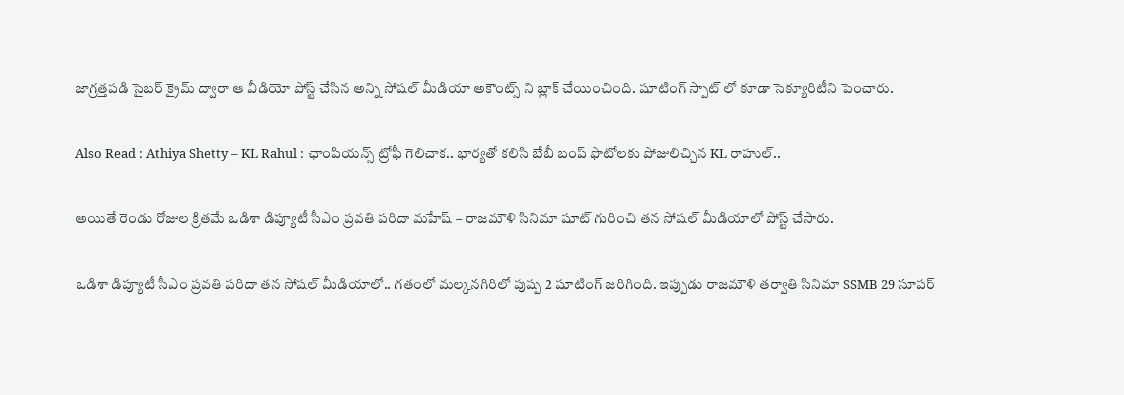జాగ్రత్తపడి సైబర్ క్రైమ్ ద్వారా ఆ వీడియో పోస్ట్ చేసిన అన్ని సోషల్ మీడియా అకౌంట్స్ ని బ్లాక్ చేయించింది. షూటింగ్ స్పాట్ లో కూడా సెక్యూరిటీని పెంచారు.

Also Read : Athiya Shetty – KL Rahul : ఛాంపియన్స్ ట్రోఫీ గెలిచాక.. భార్యతో కలిసి బేబీ బంప్ ఫొటోలకు పోజులిచ్చిన KL రాహుల్..

అయితే రెండు రోజుల క్రితమే ఒడిశా డిప్యూటీ సీఎం ప్రవతి పరిదా మహేష్ – రాజమౌళి సినిమా షూట్ గురించి తన సోషల్ మీడియాలో పోస్ట్ చేసారు.

ఒడిశా డిప్యూటీ సీఎం ప్రవతి పరిదా తన సోషల్ మీడియాలో.. గతంలో మల్కనగిరిలో పుష్ప 2 షూటింగ్ జరిగింది. ఇప్పుడు రాజమౌళి తర్వాతి సినిమా SSMB 29 సూపర్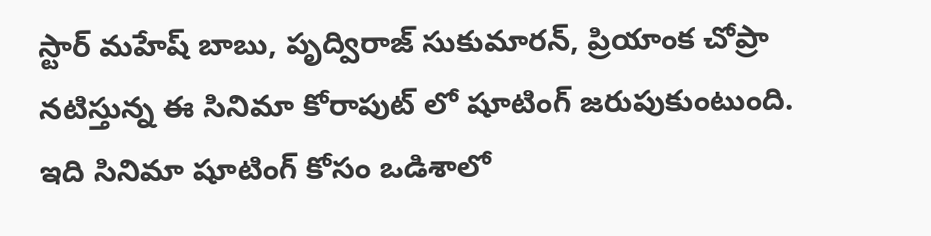స్టార్ మహేష్ బాబు, పృద్విరాజ్ సుకుమారన్, ప్రియాంక చోప్రా నటిస్తున్న ఈ సినిమా కోరాపుట్ లో షూటింగ్ జరుపుకుంటుంది. ఇది సినిమా షూటింగ్ కోసం ఒడిశాలో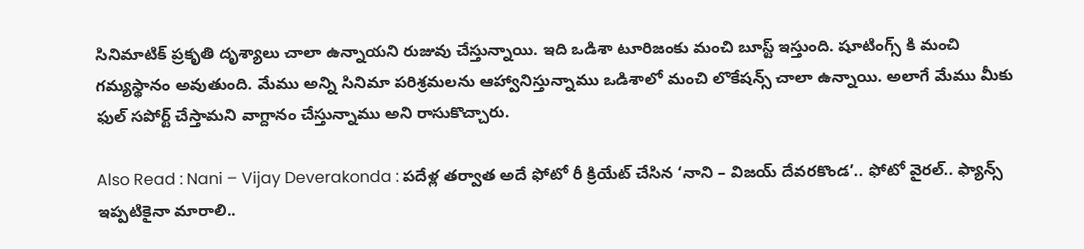సినిమాటిక్ ప్రకృతి దృశ్యాలు చాలా ఉన్నాయని రుజువు చేస్తున్నాయి. ఇది ఒడిశా టూరిజంకు మంచి బూస్ట్ ఇస్తుంది. షూటింగ్స్ కి మంచి గమ్యస్థానం అవుతుంది. మేము అన్ని సినిమా పరిశ్రమలను ఆహ్వానిస్తున్నాము ఒడిశాలో మంచి లొకేషన్స్ చాలా ఉన్నాయి. అలాగే మేము మీకు ఫుల్ సపోర్ట్ చేస్తామని వాగ్దానం చేస్తున్నాము అని రాసుకొచ్చారు.

Also Read : Nani – Vijay Deverakonda : పదేళ్ల తర్వాత అదే ఫోటో రీ క్రియేట్ చేసిన ‘నాని – విజయ్ దేవరకొండ’.. ఫోటో వైరల్.. ఫ్యాన్స్ ఇప్పటికైనా మారాలి..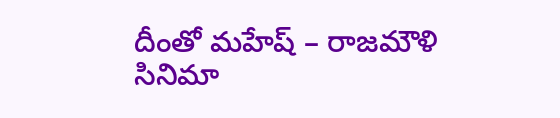దీంతో మహేష్ – రాజమౌళి సినిమా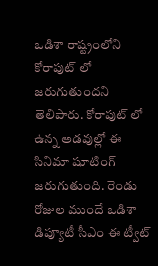ఒడిశా రాష్ట్రంలోని కోరాపుట్ లో జరుగుతుందని తెలిపారు. కోరాపుట్ లో ఉన్న అడవుల్లో ఈ సినిమా షూటింగ్ జరుగుతుంది. రెండు రోజుల ముందే ఒడిశా డిప్యూటీ సీఎం ఈ ట్వీట్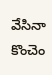వేసినా కొంచెం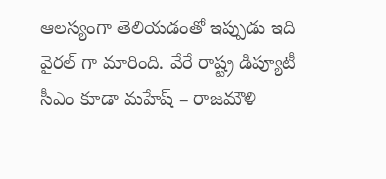ఆలస్యంగా తెలియడంతో ఇప్పుడు ఇది వైరల్ గా మారింది. వేరే రాష్ట్ర డిప్యూటీ సీఎం కూడా మహేష్ – రాజమౌళి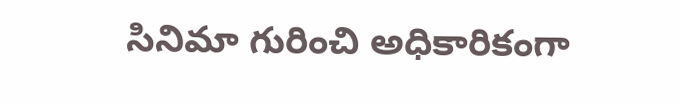సినిమా గురించి అధికారికంగా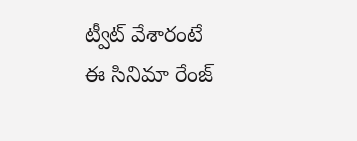ట్వీట్ వేశారంటే ఈ సినిమా రేంజ్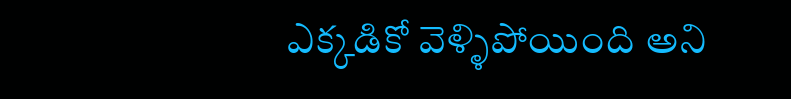ఎక్కడికో వెళ్ళిపోయింది అని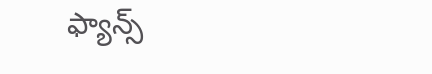ఫ్యాన్స్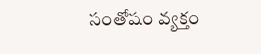సంతోషం వ్యక్తం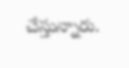చేస్తున్నారు.